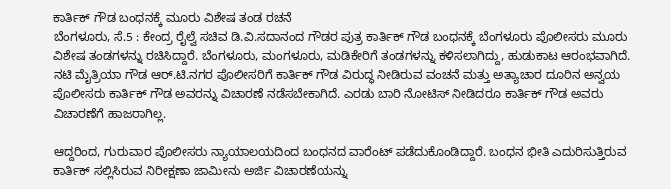ಕಾರ್ತಿಕ್ ಗೌಡ ಬಂಧನಕ್ಕೆ ಮೂರು ವಿಶೇಷ ತಂಡ ರಚನೆ
ಬೆಂಗಳೂರು, ಸೆ.5 : ಕೇಂದ್ರ ರೈಲ್ವೆ ಸಚಿವ ಡಿ.ವಿ.ಸದಾನಂದ ಗೌಡರ ಪುತ್ರ ಕಾರ್ತಿಕ್ ಗೌಡ ಬಂಧನಕ್ಕೆ ಬೆಂಗಳೂರು ಪೊಲೀಸರು ಮೂರು ವಿಶೇಷ ತಂಡಗಳನ್ನು ರಚಿಸಿದ್ದಾರೆ. ಬೆಂಗಳೂರು, ಮಂಗಳೂರು, ಮಡಿಕೇರಿಗೆ ತಂಡಗಳನ್ನು ಕಳಿಸಲಾಗಿದ್ದು, ಹುಡುಕಾಟ ಆರಂಭವಾಗಿದೆ.
ನಟಿ ಮೈತ್ರಿಯಾ ಗೌಡ ಆರ್.ಟಿ.ನಗರ ಪೊಲೀಸರಿಗೆ ಕಾರ್ತಿಕ್ ಗೌಡ ವಿರುದ್ಧ ನೀಡಿರುವ ವಂಚನೆ ಮತ್ತು ಅತ್ಯಾಚಾರ ದೂರಿನ ಅನ್ವಯ ಪೊಲೀಸರು ಕಾರ್ತಿಕ್ ಗೌಡ ಅವರನ್ನು ವಿಚಾರಣೆ ನಡೆಸಬೇಕಾಗಿದೆ. ಎರಡು ಬಾರಿ ನೋಟಿಸ್ ನೀಡಿದರೂ ಕಾರ್ತಿಕ್ ಗೌಡ ಅವರು ವಿಚಾರಣೆಗೆ ಹಾಜರಾಗಿಲ್ಲ.

ಆದ್ದರಿಂದ, ಗುರುವಾರ ಪೊಲೀಸರು ನ್ಯಾಯಾಲಯದಿಂದ ಬಂಧನದ ವಾರೆಂಟ್ ಪಡೆದುಕೊಂಡಿದ್ದಾರೆ. ಬಂಧನ ಭೀತಿ ಎದುರಿಸುತ್ತಿರುವ ಕಾರ್ತಿಕ್ ಸಲ್ಲಿಸಿರುವ ನಿರೀಕ್ಷಣಾ ಜಾಮೀನು ಅರ್ಜಿ ವಿಚಾರಣೆಯನ್ನು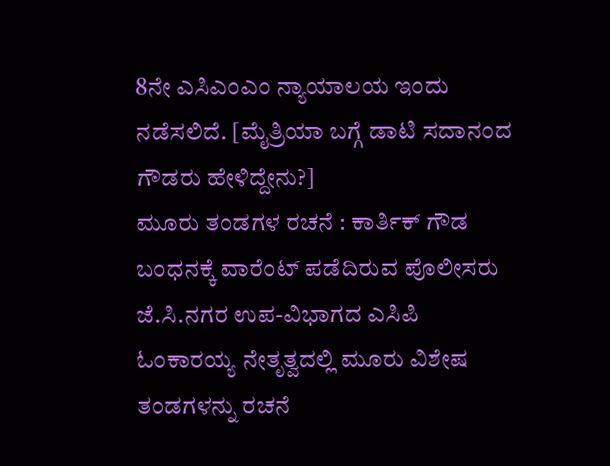8ನೇ ಎಸಿಎಂಎಂ ನ್ಯಾಯಾಲಯ ಇಂದು ನಡೆಸಲಿದೆ. [ಮೈತ್ರಿಯಾ ಬಗ್ಗೆ ಡಾಟಿ ಸದಾನಂದ ಗೌಡರು ಹೇಳಿದ್ದೇನು?]
ಮೂರು ತಂಡಗಳ ರಚನೆ : ಕಾರ್ತಿಕ್ ಗೌಡ ಬಂಧನಕ್ಕೆ ವಾರೆಂಟ್ ಪಡೆದಿರುವ ಪೊಲೀಸರು ಜೆ.ಸಿ.ನಗರ ಉಪ-ವಿಭಾಗದ ಎಸಿಪಿ ಓಂಕಾರಯ್ಯ ನೇತೃತ್ವದಲ್ಲಿ ಮೂರು ವಿಶೇಷ ತಂಡಗಳನ್ನು ರಚನೆ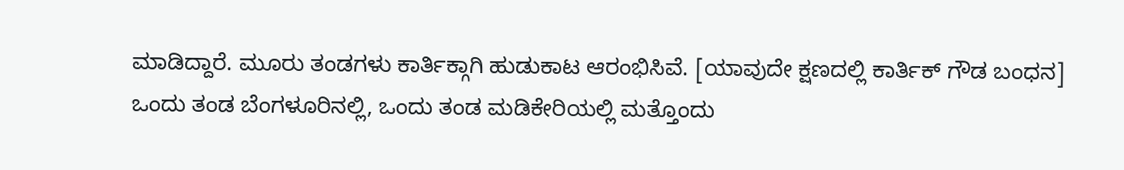ಮಾಡಿದ್ದಾರೆ. ಮೂರು ತಂಡಗಳು ಕಾರ್ತಿಕ್ಗಾಗಿ ಹುಡುಕಾಟ ಆರಂಭಿಸಿವೆ. [ಯಾವುದೇ ಕ್ಷಣದಲ್ಲಿ ಕಾರ್ತಿಕ್ ಗೌಡ ಬಂಧನ]
ಒಂದು ತಂಡ ಬೆಂಗಳೂರಿನಲ್ಲಿ, ಒಂದು ತಂಡ ಮಡಿಕೇರಿಯಲ್ಲಿ ಮತ್ತೊಂದು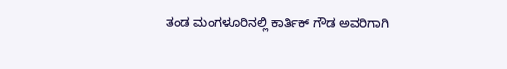ತಂಡ ಮಂಗಳೂರಿನಲ್ಲಿ ಕಾರ್ತಿಕ್ ಗೌಡ ಅವರಿಗಾಗಿ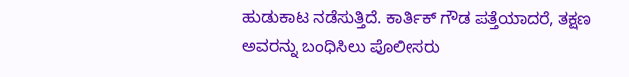ಹುಡುಕಾಟ ನಡೆಸುತ್ತಿದೆ. ಕಾರ್ತಿಕ್ ಗೌಡ ಪತ್ತೆಯಾದರೆ, ತಕ್ಷಣ ಅವರನ್ನು ಬಂಧಿಸಿಲು ಪೊಲೀಸರು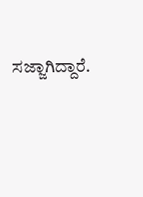ಸಜ್ಜಾಗಿದ್ದಾರೆ.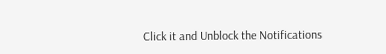Click it and Unblock the Notifications